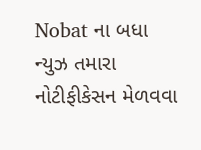Nobat ના બધા ન્યુઝ તમારા નોટીફીકેસન મેળવવા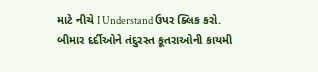માટે નીચે I Understand ઉપર ક્લિક કરો.
બીમાર દર્દીઓને તંદુરસ્ત કૂતરાઓની કાયમી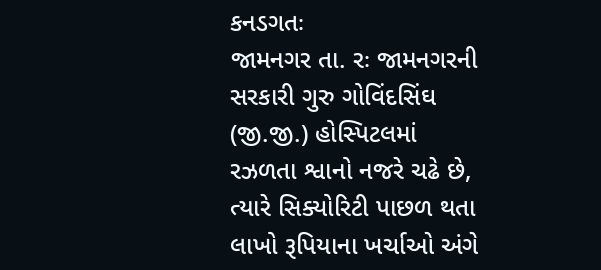કનડગતઃ
જામનગર તા. રઃ જામનગરની સરકારી ગુરુ ગોવિંદસિંઘ (જી.જી.) હોસ્પિટલમાં રઝળતા શ્વાનો નજરે ચઢે છે, ત્યારે સિક્યોરિટી પાછળ થતા લાખો રૂપિયાના ખર્ચાઓ અંગે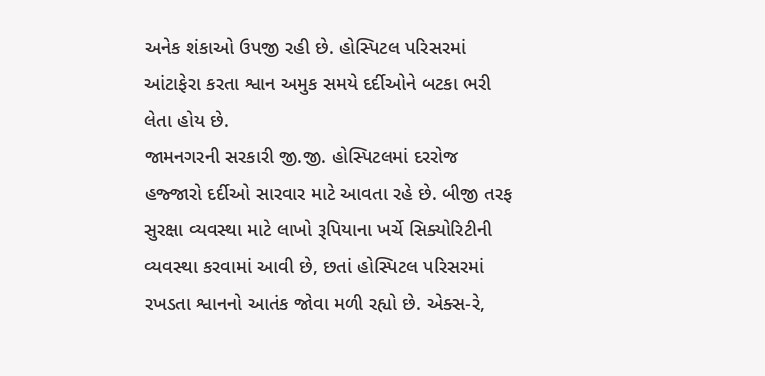અનેક શંકાઓ ઉપજી રહી છે. હોસ્પિટલ પરિસરમાં આંટાફેરા કરતા શ્વાન અમુક સમયે દર્દીઓને બટકા ભરી લેતા હોય છે.
જામનગરની સરકારી જી.જી. હોસ્પિટલમાં દરરોજ હજ્જારો દર્દીઓ સારવાર માટે આવતા રહે છે. બીજી તરફ સુરક્ષા વ્યવસ્થા માટે લાખો રૂપિયાના ખર્ચે સિક્યોરિટીની વ્યવસ્થા કરવામાં આવી છે, છતાં હોસ્પિટલ પરિસરમાં રખડતા શ્વાનનો આતંક જોવા મળી રહ્યો છે. એક્સ-રે,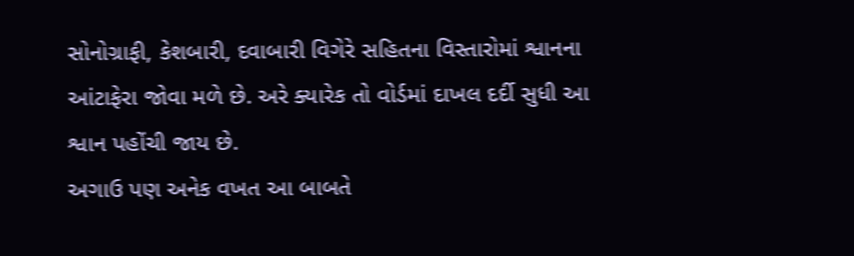સોનોગ્રાફી, કેશબારી, દવાબારી વિગેરે સહિતના વિસ્તારોમાં શ્વાનના આંટાફેરા જોવા મળે છે. અરે ક્યારેક તો વોર્ડમાં દાખલ દર્દી સુધી આ શ્વાન પહોંચી જાય છે.
અગાઉ પણ અનેક વખત આ બાબતે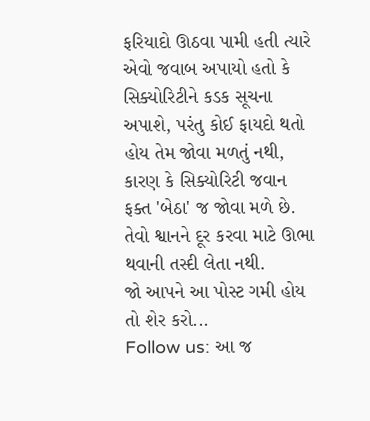ફરિયાદો ઊઠવા પામી હતી ત્યારે એવો જવાબ અપાયો હતો કે સિક્યોરિટીને કડક સૂચના અપાશે, પરંતુ કોઈ ફાયદો થતો હોય તેમ જોવા મળતું નથી, કારણ કે સિક્યોરિટી જવાન ફક્ત 'બેઠા' જ જોવા મળે છે. તેવો શ્વાનને દૂર કરવા માટે ઊભા થવાની તસ્દી લેતા નથી.
જો આપને આ પોસ્ટ ગમી હોય તો શેર કરો...
Follow us: આ જ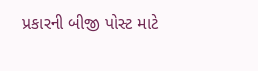પ્રકારની બીજી પોસ્ટ માટે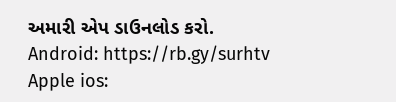અમારી એપ ડાઉનલોડ કરો.
Android: https://rb.gy/surhtv
Apple ios: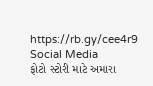https://rb.gy/cee4r9
Social Media
ફોટો સ્ટોરી માટે અમારા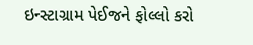ઇન્સ્ટાગ્રામ પેઈજને ફોલ્લો કરો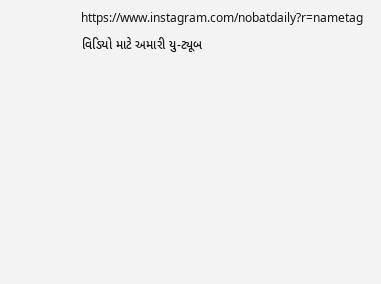https://www.instagram.com/nobatdaily?r=nametag
વિડિયો માટે અમારી યુ-ટ્યૂબ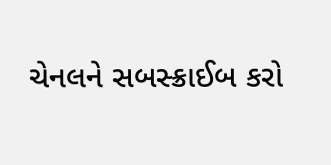ચેનલને સબસ્ક્રાઈબ કરો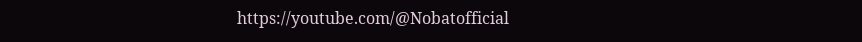https://youtube.com/@Nobatofficial